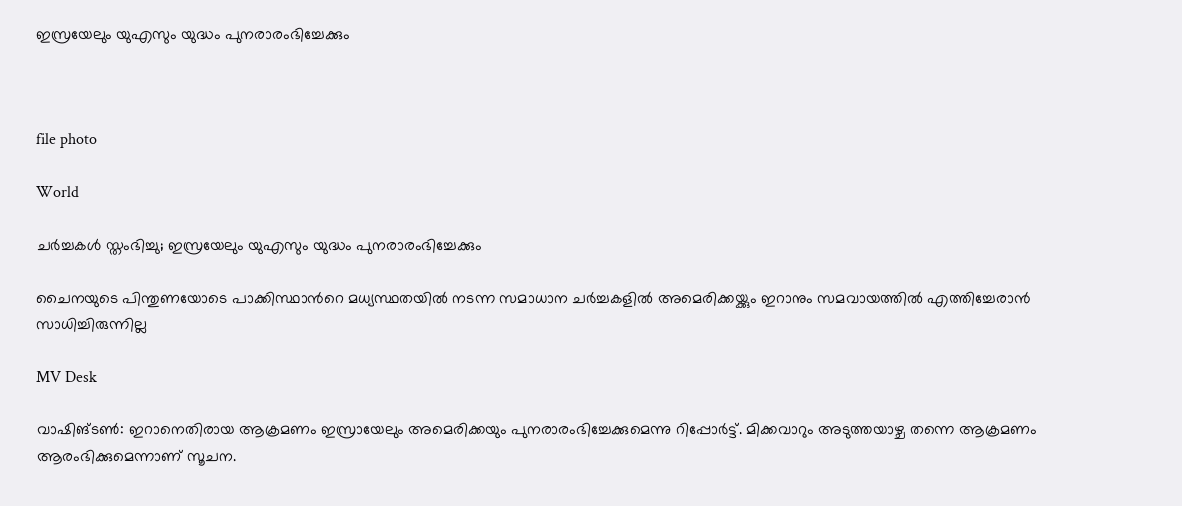ഇസ്രയേലും യുഎസും യുദ്ധം പുനരാരംഭിച്ചേക്കും



file photo

World

ചര്‍ച്ചകള്‍ സ്തംഭിച്ചു; ഇസ്രയേലും യുഎസും യുദ്ധം പുനരാരംഭിച്ചേക്കും

ചൈനയുടെ പിന്തുണയോടെ പാക്കിസ്ഥാന്‍റെ മധ്യസ്ഥതയില്‍ നടന്ന സമാധാന ചര്‍ച്ചകളില്‍ അമെരിക്കയ്ക്കും ഇറാനും സമവായത്തില്‍ എത്തിച്ചേരാന്‍ സാധിച്ചിരുന്നില്ല

MV Desk

വാഷിങ്ടണ്‍: ഇറാനെതിരായ ആക്രമണം ഇസ്രായേലും അമെരിക്കയും പുനരാരംഭിച്ചേക്കുമെന്നു റിപ്പോര്‍ട്ട്. മിക്കവാറും അടുത്തയാഴ്ച തന്നെ ആക്രമണം ആരംഭിക്കുമെന്നാണ് സൂചന.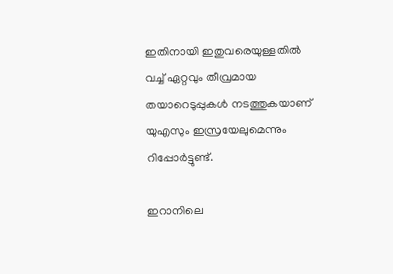ഇതിനായി ഇതുവരെയുള്ളതില്‍ വച്ച് ഏറ്റവും തീവ്രമായ തയാറെടുപ്പുകള്‍ നടത്തുകയാണ് യുഎസും ഇസ്രയേലുമെന്നും റിപ്പോര്‍ട്ടുണ്ട്.

ഇറാനിലെ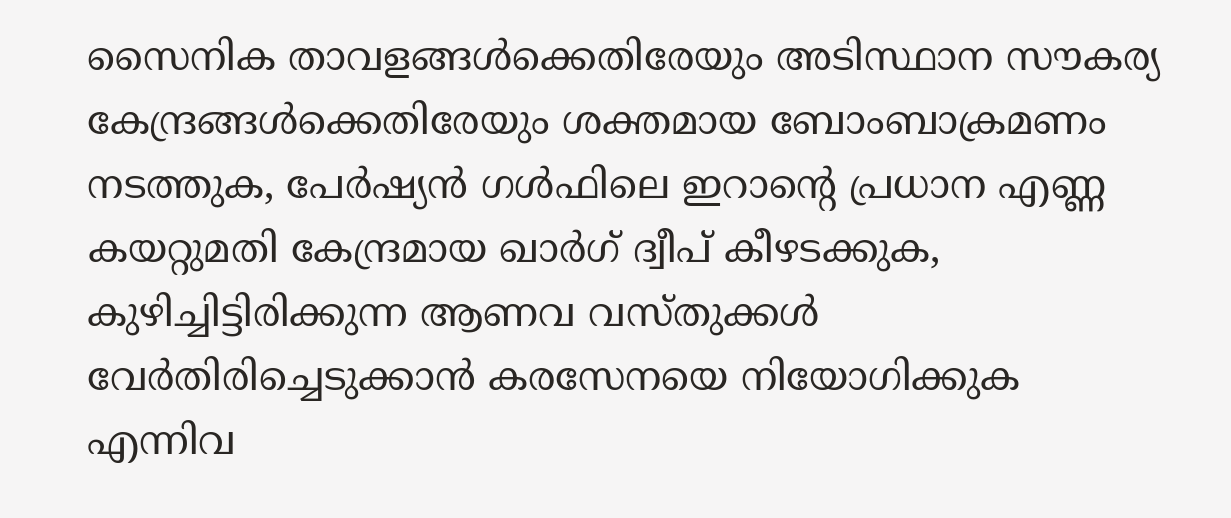സൈനിക താവളങ്ങള്‍ക്കെതിരേയും അടിസ്ഥാന സൗകര്യ കേന്ദ്രങ്ങള്‍ക്കെതിരേയും ശക്തമായ ബോംബാക്രമണം നടത്തുക, പേര്‍ഷ്യന്‍ ഗള്‍ഫിലെ ഇറാന്‍റെ പ്രധാന എണ്ണ കയറ്റുമതി കേന്ദ്രമായ ഖാര്‍ഗ് ദ്വീപ് കീഴടക്കുക, കുഴിച്ചിട്ടിരിക്കുന്ന ആണവ വസ്തുക്കള്‍ വേര്‍തിരിച്ചെടുക്കാന്‍ കരസേനയെ നിയോഗിക്കുക എന്നിവ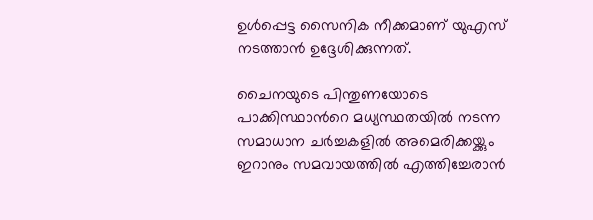ഉള്‍പ്പെട്ട സൈനിക നീക്കമാണ് യുഎസ് നടത്താന്‍ ഉദ്ദേശിക്കുന്നത്.

ചൈനയുടെ പിന്തുണയോടെ പാക്കിസ്ഥാന്‍റെ മധ്യസ്ഥതയില്‍ നടന്ന സമാധാന ചര്‍ച്ചകളില്‍ അമെരിക്കയ്ക്കും ഇറാനും സമവായത്തില്‍ എത്തിച്ചേരാന്‍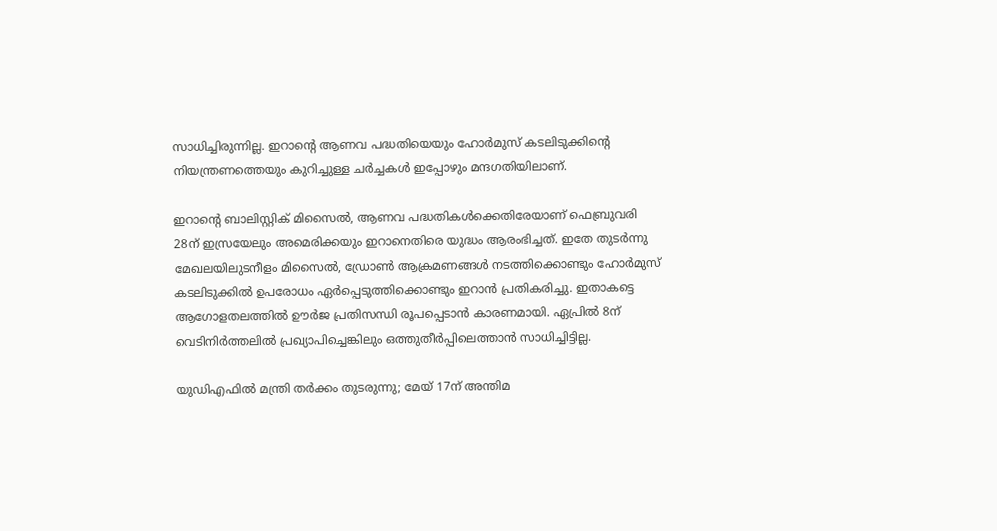സാധിച്ചിരുന്നില്ല. ഇറാന്‍റെ ആണവ പദ്ധതിയെയും ഹോര്‍മുസ് കടലിടുക്കിന്‍റെ നിയന്ത്രണത്തെയും കുറിച്ചുള്ള ചര്‍ച്ചകള്‍ ഇപ്പോഴും മന്ദഗതിയിലാണ്.

ഇറാന്‍റെ ബാലിസ്റ്റിക് മിസൈല്‍, ആണവ പദ്ധതികള്‍ക്കെതിരേയാണ് ഫെബ്രുവരി 28ന് ഇസ്രയേലും അമെരിക്കയും ഇറാനെതിരെ യുദ്ധം ആരംഭിച്ചത്. ഇതേ തുടര്‍ന്നു മേഖലയിലുടനീളം മിസൈല്‍, ഡ്രോണ്‍ ആക്രമണങ്ങള്‍ നടത്തിക്കൊണ്ടും ഹോര്‍മുസ് കടലിടുക്കില്‍ ഉപരോധം ഏര്‍പ്പെടുത്തിക്കൊണ്ടും ഇറാന്‍ പ്രതികരിച്ചു. ഇതാകട്ടെ ആഗോളതലത്തില്‍ ഊര്‍ജ പ്രതിസന്ധി രൂപപ്പെടാന്‍ കാരണമായി. ഏപ്രില്‍ 8ന് വെടിനിര്‍ത്തലില്‍ പ്രഖ്യാപിച്ചെങ്കിലും ഒത്തുതീര്‍പ്പിലെത്താന്‍ സാധിച്ചിട്ടില്ല.

യുഡിഎഫിൽ മന്ത്രി തർക്കം തുടരുന്നു; മേയ് 17ന് അന്തിമ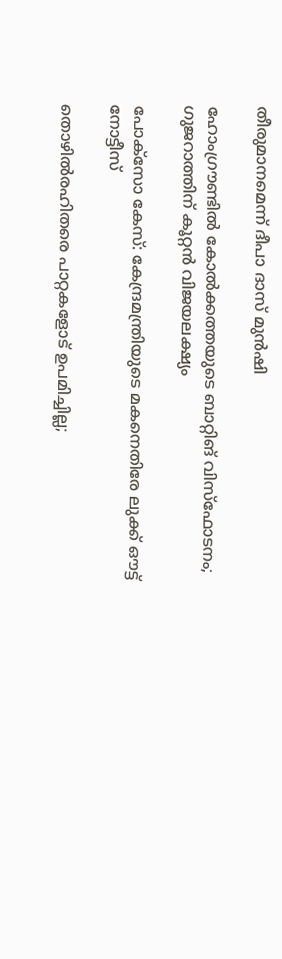തീരുമാനമെന്ന് ദീപാ ദാസ് മുൻഷി

ഹോംഗ്രൗണ്ടിൽ കോൽക്കത്തയുടെ ബാറ്റിങ് വിസ്ഫോടനം; ഗുജറാത്തിന് കൂറ്റൻ വിജയലക്ഷ‍്യം

പോക്സോ കേസ്: കേന്ദ്രമന്ത്രിയുടെ മകനെതിരേ ലുക്ക് ഔട്ട് നോട്ടീസ്

തൊഴിൽരഹിതരെ പാറ്റകളോട് ഉപമിച്ചില്ല;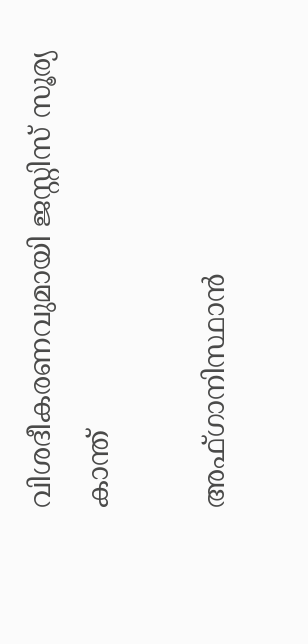വിശദീകരണവുമായി ജസ്റ്റിസ് സൂര‍്യ കാന്ത്

അഫ്ഗാനിസ്ഥാൻ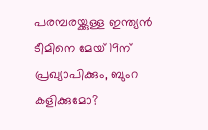പരമ്പരയ്ക്കുള്ള ഇന്ത‍്യൻ ടീമിനെ മേയ് 19ന് പ്രഖ‍്യാപിക്കും, ബുംറ കളിക്കുമോ?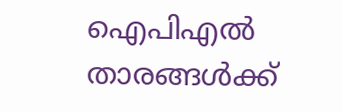ഐപിഎൽ താരങ്ങൾക്ക്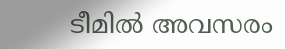ടീമിൽ അവസരം